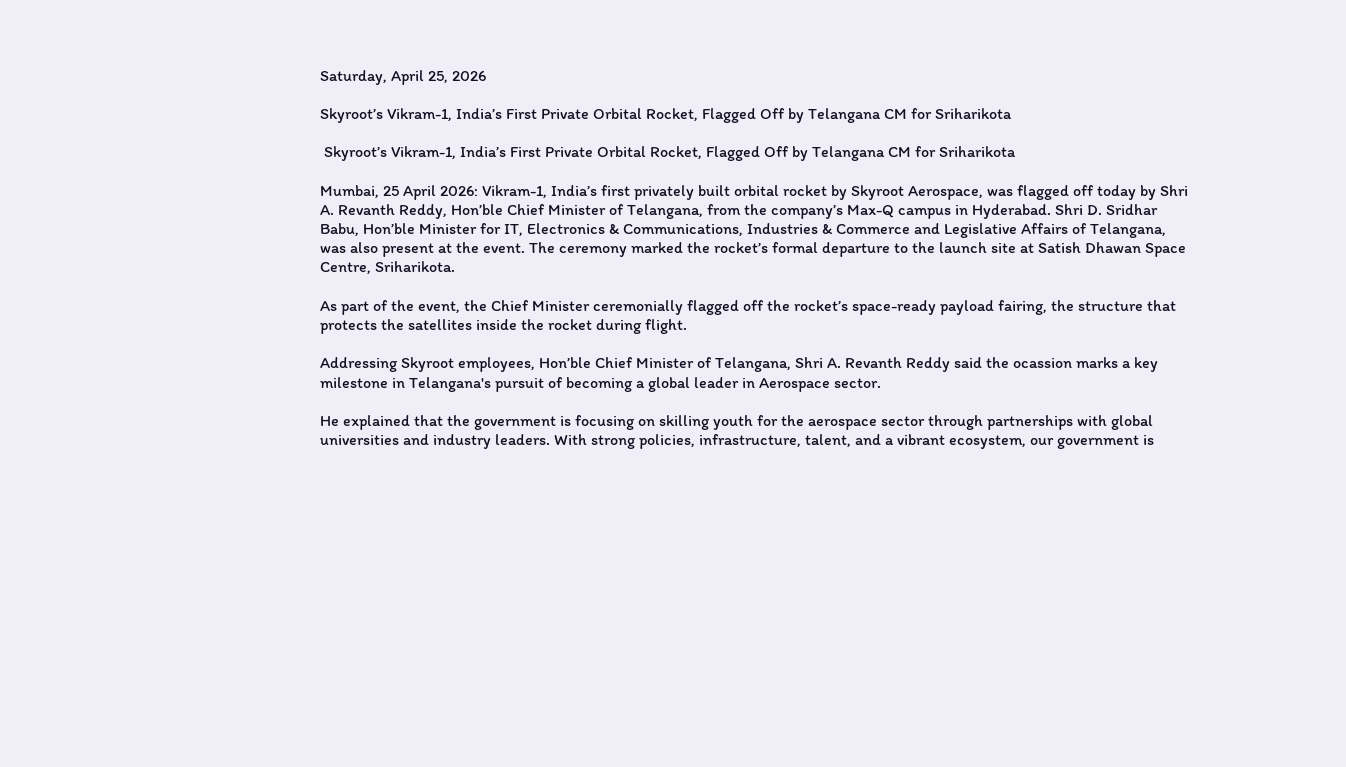Saturday, April 25, 2026

Skyroot’s Vikram-1, India’s First Private Orbital Rocket, Flagged Off by Telangana CM for Sriharikota

 Skyroot’s Vikram-1, India’s First Private Orbital Rocket, Flagged Off by Telangana CM for Sriharikota

Mumbai, 25 April 2026: Vikram-1, India’s first privately built orbital rocket by Skyroot Aerospace, was flagged off today by Shri A. Revanth Reddy, Hon’ble Chief Minister of Telangana, from the company’s Max-Q campus in Hyderabad. Shri D. Sridhar Babu, Hon’ble Minister for IT, Electronics & Communications, Industries & Commerce and Legislative Affairs of Telangana, was also present at the event. The ceremony marked the rocket’s formal departure to the launch site at Satish Dhawan Space Centre, Sriharikota.

As part of the event, the Chief Minister ceremonially flagged off the rocket’s space-ready payload fairing, the structure that protects the satellites inside the rocket during flight.

Addressing Skyroot employees, Hon’ble Chief Minister of Telangana, Shri A. Revanth Reddy said the ocassion marks a key milestone in Telangana's pursuit of becoming a global leader in Aerospace sector.

He explained that the government is focusing on skilling youth for the aerospace sector through partnerships with global universities and industry leaders. With strong policies, infrastructure, talent, and a vibrant ecosystem, our government is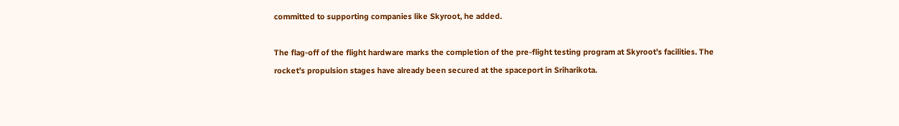committed to supporting companies like Skyroot, he added.

The flag-off of the flight hardware marks the completion of the pre-flight testing program at Skyroot’s facilities. The rocket’s propulsion stages have already been secured at the spaceport in Sriharikota.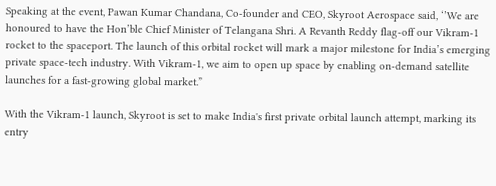Speaking at the event, Pawan Kumar Chandana, Co-founder and CEO, Skyroot Aerospace said, ‘’We are honoured to have the Hon’ble Chief Minister of Telangana Shri. A Revanth Reddy flag-off our Vikram-1 rocket to the spaceport. The launch of this orbital rocket will mark a major milestone for India’s emerging private space-tech industry. With Vikram-1, we aim to open up space by enabling on-demand satellite launches for a fast-growing global market.”

With the Vikram-1 launch, Skyroot is set to make India's first private orbital launch attempt, marking its entry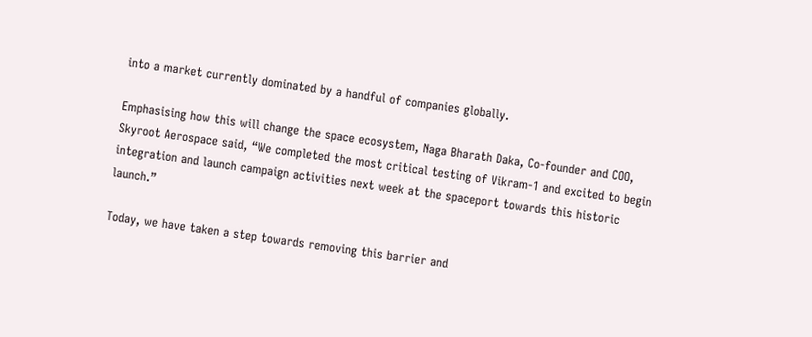into a market currently dominated by a handful of companies globally.

Emphasising how this will change the space ecosystem, Naga Bharath Daka, Co-founder and COO, Skyroot Aerospace said, “We completed the most critical testing of Vikram-1 and excited to begin integration and launch campaign activities next week at the spaceport towards this historic launch.”

Today, we have taken a step towards removing this barrier and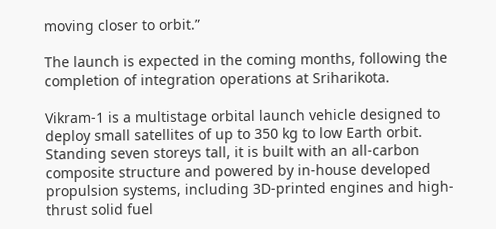moving closer to orbit.”

The launch is expected in the coming months, following the completion of integration operations at Sriharikota.

Vikram-1 is a multistage orbital launch vehicle designed to deploy small satellites of up to 350 kg to low Earth orbit. Standing seven storeys tall, it is built with an all-carbon composite structure and powered by in-house developed propulsion systems, including 3D-printed engines and high-thrust solid fuel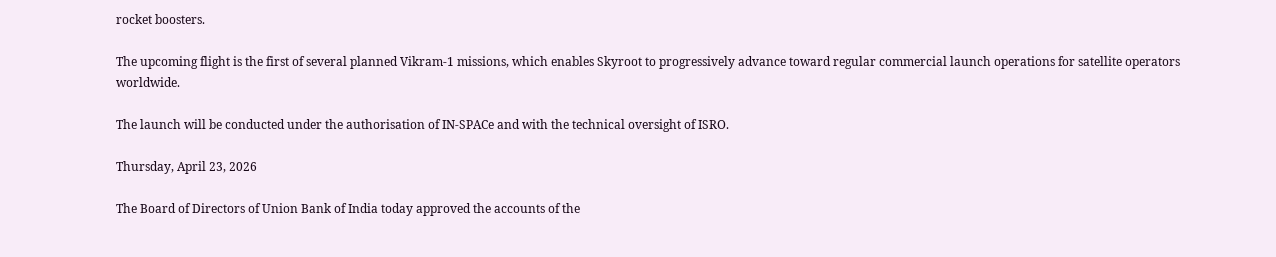rocket boosters.

The upcoming flight is the first of several planned Vikram-1 missions, which enables Skyroot to progressively advance toward regular commercial launch operations for satellite operators worldwide.

The launch will be conducted under the authorisation of IN-SPACe and with the technical oversight of ISRO.

Thursday, April 23, 2026

The Board of Directors of Union Bank of India today approved the accounts of the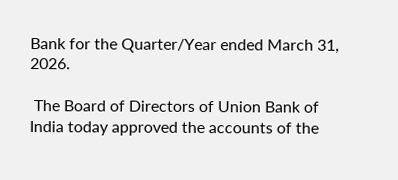Bank for the Quarter/Year ended March 31, 2026.

 The Board of Directors of Union Bank of India today approved the accounts of the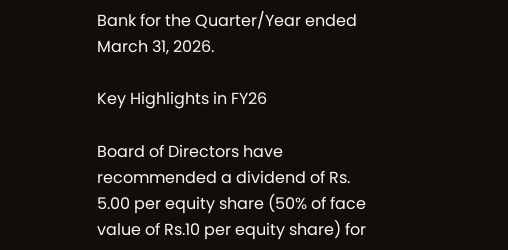Bank for the Quarter/Year ended March 31, 2026.

Key Highlights in FY26

Board of Directors have recommended a dividend of Rs. 5.00 per equity share (50% of face value of Rs.10 per equity share) for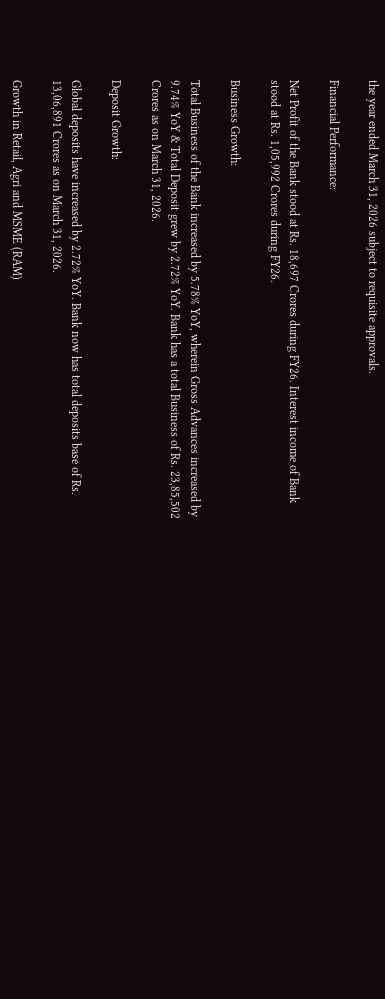the year ended March 31, 2026 subject to requisite approvals.

Financial Performance:

Net Profit of the Bank stood at Rs. 18,697 Crores during FY26. Interest income of Bank stood at Rs. 1,05,992 Crores during FY26.

Business Growth:

Total Business of the Bank increased by 5.78% YoY, wherein Gross Advances increased by 9.74% YoY & Total Deposit grew by 2.72% YoY. Bank has a total Business of Rs. 23,85,502 Crores as on March 31, 2026.

Deposit Growth:

Global deposits have increased by 2.72% YoY. Bank now has total deposits base of Rs. 13,06,891 Crores as on March 31, 2026.

Growth in Retail, Agri and MSME (RAM)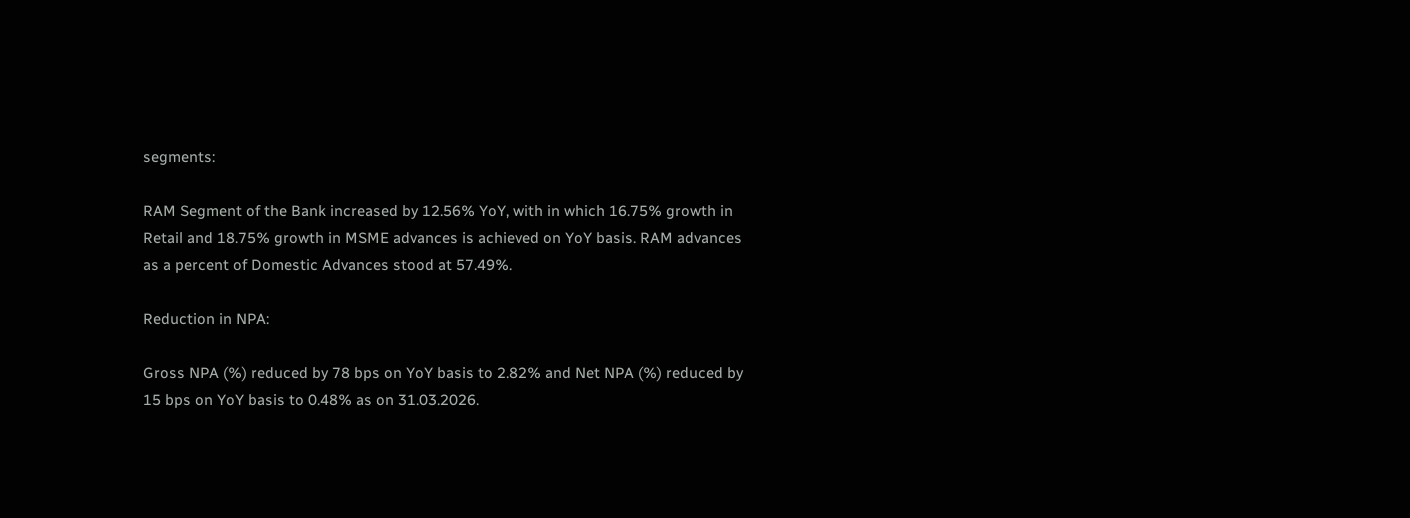segments:

RAM Segment of the Bank increased by 12.56% YoY, with in which 16.75% growth in Retail and 18.75% growth in MSME advances is achieved on YoY basis. RAM advances as a percent of Domestic Advances stood at 57.49%.

Reduction in NPA:

Gross NPA (%) reduced by 78 bps on YoY basis to 2.82% and Net NPA (%) reduced by 15 bps on YoY basis to 0.48% as on 31.03.2026.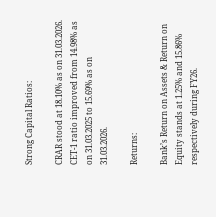Strong Capital Ratios:

CRAR stood at 18.10% as on 31.03.2026. CET-1 ratio improved from 14.98% as on 31.03.2025 to 15.69% as on 31.03.2026.

Returns:

Bank’s Return on Assets & Return on Equity stands at 1.25% and 15.86% respectively during FY26.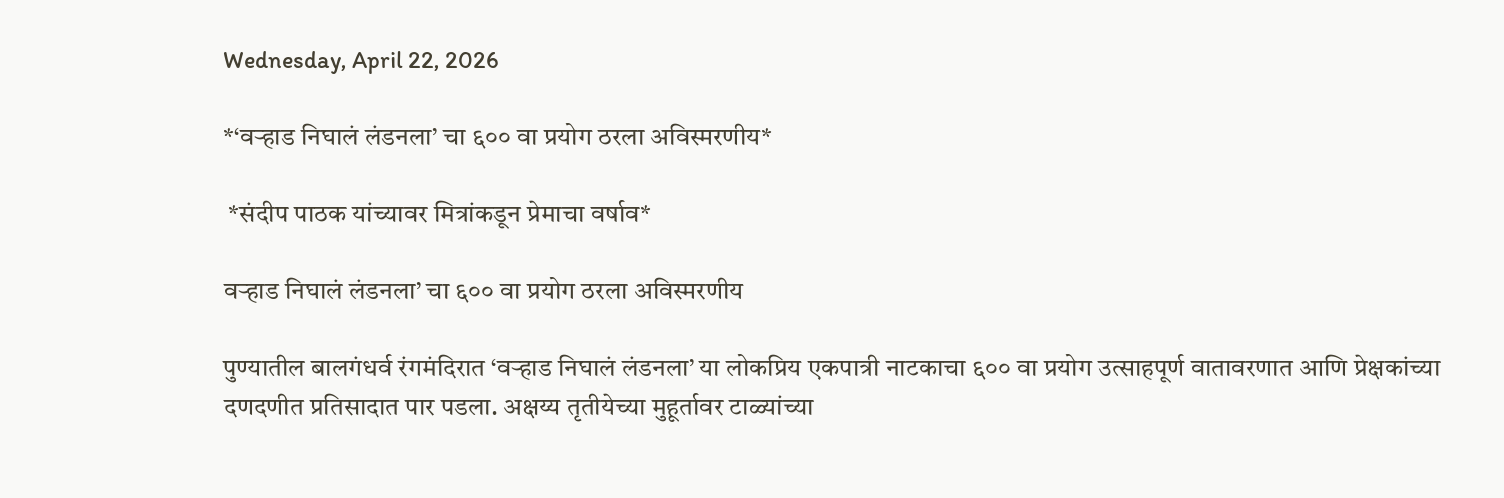Wednesday, April 22, 2026

*‘वऱ्हाड निघालं लंडनला’ चा ६०० वा प्रयोग ठरला अविस्मरणीय*

 *संदीप पाठक यांच्यावर मित्रांकडून प्रेमाचा वर्षाव*

वऱ्हाड निघालं लंडनला’ चा ६०० वा प्रयोग ठरला अविस्मरणीय

पुण्यातील बालगंधर्व रंगमंदिरात ‘वऱ्हाड निघालं लंडनला’ या लोकप्रिय एकपात्री नाटकाचा ६०० वा प्रयोग उत्साहपूर्ण वातावरणात आणि प्रेक्षकांच्या दणदणीत प्रतिसादात पार पडला. अक्षय्य तृतीयेच्या मुहूर्तावर टाळ्यांच्या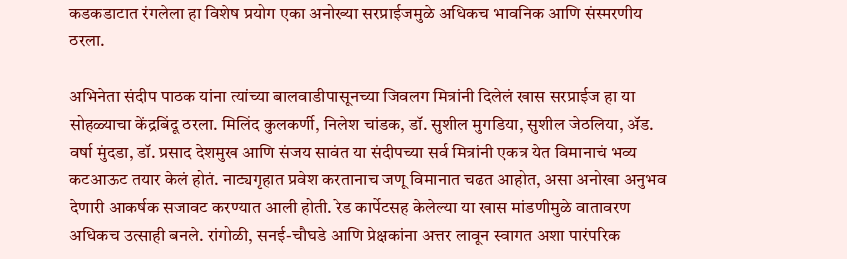कडकडाटात रंगलेला हा विशेष प्रयोग एका अनोख्या सरप्राईजमुळे अधिकच भावनिक आणि संस्मरणीय ठरला.

अभिनेता संदीप पाठक यांना त्यांच्या बालवाडीपासूनच्या जिवलग मित्रांनी दिलेलं खास सरप्राईज हा या सोहळ्याचा केंद्रबिंदू ठरला. मिलिंद कुलकर्णी, निलेश चांडक, डॉ. सुशील मुगडिया, सुशील जेठलिया, ॲड. वर्षा मुंदडा, डॉ. प्रसाद देशमुख आणि संजय सावंत या संदीपच्या सर्व मित्रांनी एकत्र येत विमानाचं भव्य कटआऊट तयार केलं होतं. नाट्यगृहात प्रवेश करतानाच जणू विमानात चढत आहोत, असा अनोखा अनुभव देणारी आकर्षक सजावट करण्यात आली होती. रेड कार्पेटसह केलेल्या या खास मांडणीमुळे वातावरण अधिकच उत्साही बनले. रांगोळी, सनई-चौघडे आणि प्रेक्षकांना अत्तर लावून स्वागत अशा पारंपरिक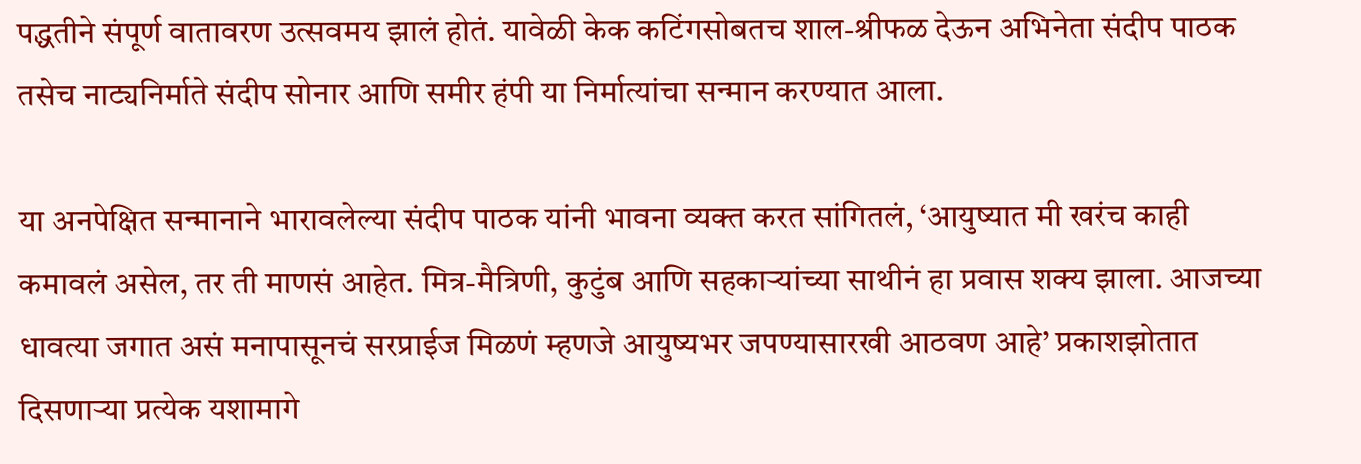पद्धतीने संपूर्ण वातावरण उत्सवमय झालं होतं. यावेळी केक कटिंगसोबतच शाल-श्रीफळ देऊन अभिनेता संदीप पाठक तसेच नाट्यनिर्माते संदीप सोनार आणि समीर हंपी या निर्मात्यांचा सन्मान करण्यात आला.

या अनपेक्षित सन्मानाने भारावलेल्या संदीप पाठक यांनी भावना व्यक्त करत सांगितलं, ‘आयुष्यात मी खरंच काही कमावलं असेल, तर ती माणसं आहेत. मित्र-मैत्रिणी, कुटुंब आणि सहकाऱ्यांच्या साथीनं हा प्रवास शक्य झाला. आजच्या धावत्या जगात असं मनापासूनचं सरप्राईज मिळणं म्हणजे आयुष्यभर जपण्यासारखी आठवण आहे’ प्रकाशझोतात दिसणाऱ्या प्रत्येक यशामागे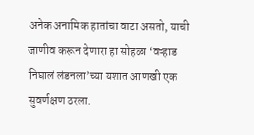अनेक अनामिक हातांचा वाटा असतो, याची जाणीव करून देणारा हा सोहळा ‘वऱ्हाड निघालं लंडनला’च्या यशात आणखी एक सुवर्णक्षण ठरला.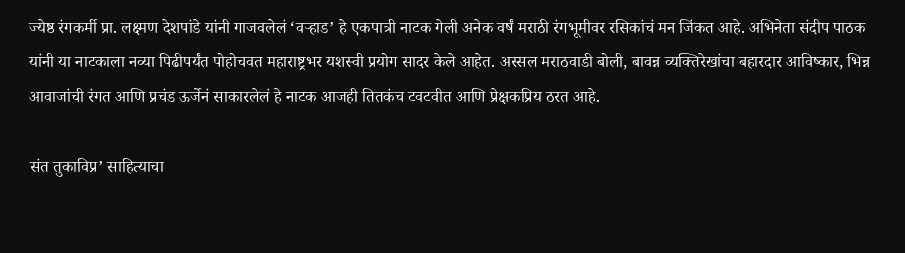ज्येष्ठ रंगकर्मी प्रा. लक्ष्मण देशपांडे यांनी गाजवलेलं ‘वऱ्हाड’ हे एकपात्री नाटक गेली अनेक वर्षं मराठी रंगभूमीवर रसिकांचं मन जिंकत आहे. अभिनेता संदीप पाठक यांनी या नाटकाला नव्या पिढीपर्यंत पोहोचवत महाराष्ट्रभर यशस्वी प्रयोग सादर केले आहेत. अस्सल मराठवाडी बोली, बावन्न व्यक्तिरेखांचा बहारदार आविष्कार, भिन्न आवाजांची रंगत आणि प्रचंड ऊर्जेनं साकारलेलं हे नाटक आजही तितकंच टवटवीत आणि प्रेक्षकप्रिय ठरत आहे.

संत तुकाविप्र’ साहित्याचा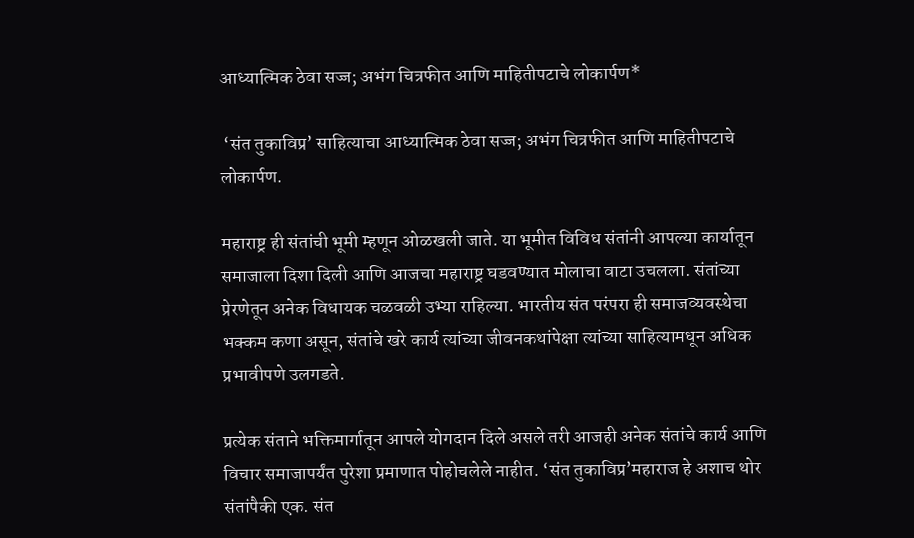आध्यात्मिक ठेवा सज्ज; अभंग चित्रफीत आणि माहितीपटाचे लोकार्पण*

 ‘संत तुकाविप्र’ साहित्याचा आध्यात्मिक ठेवा सज्ज; अभंग चित्रफीत आणि माहितीपटाचे लोकार्पण.

महाराष्ट्र ही संतांची भूमी म्हणून ओळखली जाते. या भूमीत विविध संतांनी आपल्या कार्यातून समाजाला दिशा दिली आणि आजचा महाराष्ट्र घडवण्यात मोलाचा वाटा उचलला. संतांच्या प्रेरणेतून अनेक विधायक चळवळी उभ्या राहिल्या. भारतीय संत परंपरा ही समाजव्यवस्थेचा भक्कम कणा असून, संतांचे खरे कार्य त्यांच्या जीवनकथांपेक्षा त्यांच्या साहित्यामधून अधिक प्रभावीपणे उलगडते.

प्रत्येक संताने भक्तिमार्गातून आपले योगदान दिले असले तरी आजही अनेक संतांचे कार्य आणि विचार समाजापर्यंत पुरेशा प्रमाणात पोहोचलेले नाहीत. ‘संत तुकाविप्र’महाराज हे अशाच थोर संतांपैकी एक. संत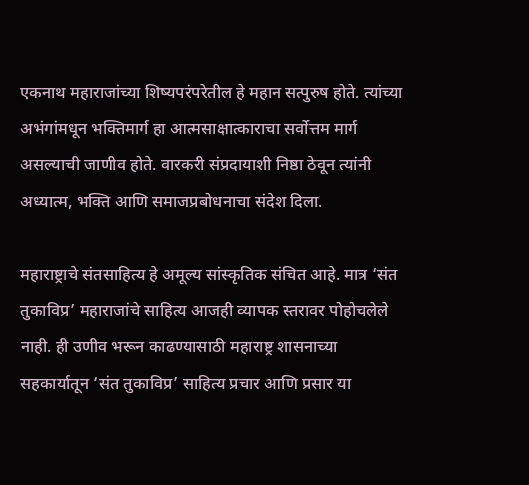एकनाथ महाराजांच्या शिष्यपरंपरेतील हे महान सत्पुरुष होते. त्यांच्या अभंगांमधून भक्तिमार्ग हा आत्मसाक्षात्काराचा सर्वोत्तम मार्ग असल्याची जाणीव होते. वारकरी संप्रदायाशी निष्ठा ठेवून त्यांनी अध्यात्म, भक्ति आणि समाजप्रबोधनाचा संदेश दिला.

महाराष्ट्राचे संतसाहित्य हे अमूल्य सांस्कृतिक संचित आहे. मात्र ‘संत तुकाविप्र’ महाराजांचे साहित्य आजही व्यापक स्तरावर पोहोचलेले नाही. ही उणीव भरून काढण्यासाठी महाराष्ट्र शासनाच्या सहकार्यातून ‘संत तुकाविप्र’ साहित्य प्रचार आणि प्रसार या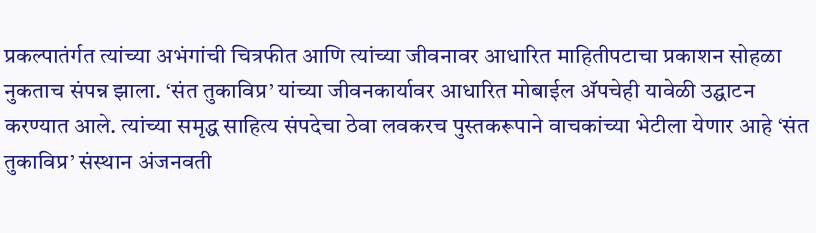प्रकल्पातंर्गत त्यांच्या अभंगांची चित्रफीत आणि त्यांच्या जीवनावर आधारित माहितीपटाचा प्रकाशन सोहळा नुकताच संपन्न झाला. ‘संत तुकाविप्र’ यांच्या जीवनकार्यावर आधारित मोबाईल अ‍ॅपचेही यावेळी उद्घाटन करण्यात आले. त्यांच्या समृद्ध साहित्य संपदेचा ठेवा लवकरच पुस्तकरूपाने वाचकांच्या भेटीला येणार आहे ‘संत तुकाविप्र’ संस्थान अंजनवती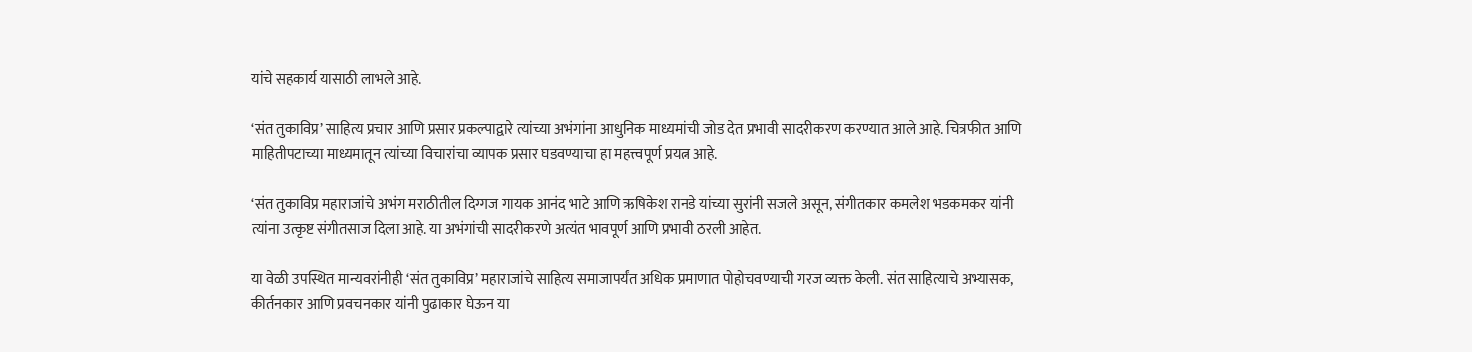यांचे सहकार्य यासाठी लाभले आहे.

‘संत तुकाविप्र’ साहित्य प्रचार आणि प्रसार प्रकल्पाद्वारे त्यांच्या अभंगांना आधुनिक माध्यमांची जोड देत प्रभावी सादरीकरण करण्यात आले आहे. चित्रफीत आणि माहितीपटाच्या माध्यमातून त्यांच्या विचारांचा व्यापक प्रसार घडवण्याचा हा महत्त्वपूर्ण प्रयत्न आहे.

‘संत तुकाविप्र महाराजांचे अभंग मराठीतील दिग्गज गायक आनंद भाटे आणि ऋषिकेश रानडे यांच्या सुरांनी सजले असून, संगीतकार कमलेश भडकमकर यांनी त्यांना उत्कृष्ट संगीतसाज दिला आहे. या अभंगांची सादरीकरणे अत्यंत भावपूर्ण आणि प्रभावी ठरली आहेत.

या वेळी उपस्थित मान्यवरांनीही ‘संत तुकाविप्र’ महाराजांचे साहित्य समाजापर्यंत अधिक प्रमाणात पोहोचवण्याची गरज व्यक्त केली. संत साहित्याचे अभ्यासक, कीर्तनकार आणि प्रवचनकार यांनी पुढाकार घेऊन या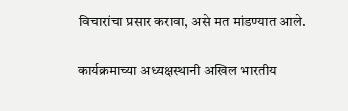विचारांचा प्रसार करावा, असे मत मांडण्यात आले.

कार्यक्रमाच्या अध्यक्षस्थानी अखिल भारतीय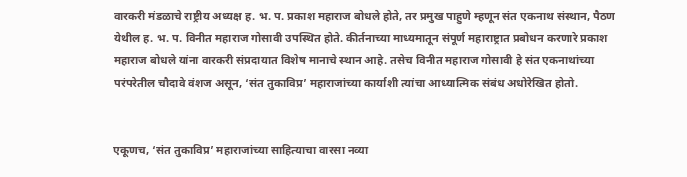वारकरी मंडळाचे राष्ट्रीय अध्यक्ष ह. भ. प. प्रकाश महाराज बोधले होते, तर प्रमुख पाहुणे म्हणून संत एकनाथ संस्थान, पैठण येथील ह. भ. प. विनीत महाराज गोसावी उपस्थित होते. कीर्तनाच्या माध्यमातून संपूर्ण महाराष्ट्रात प्रबोधन करणारे प्रकाश महाराज बोधले यांना वारकरी संप्रदायात विशेष मानाचे स्थान आहे. तसेच विनीत महाराज गोसावी हे संत एकनाथांच्या परंपरेतील चौदावे वंशज असून, ‘संत तुकाविप्र’ महाराजांच्या कार्याशी त्यांचा आध्यात्मिक संबंध अधोरेखित होतो.


एकूणच, ‘संत तुकाविप्र’ महाराजांच्या साहित्याचा वारसा नव्या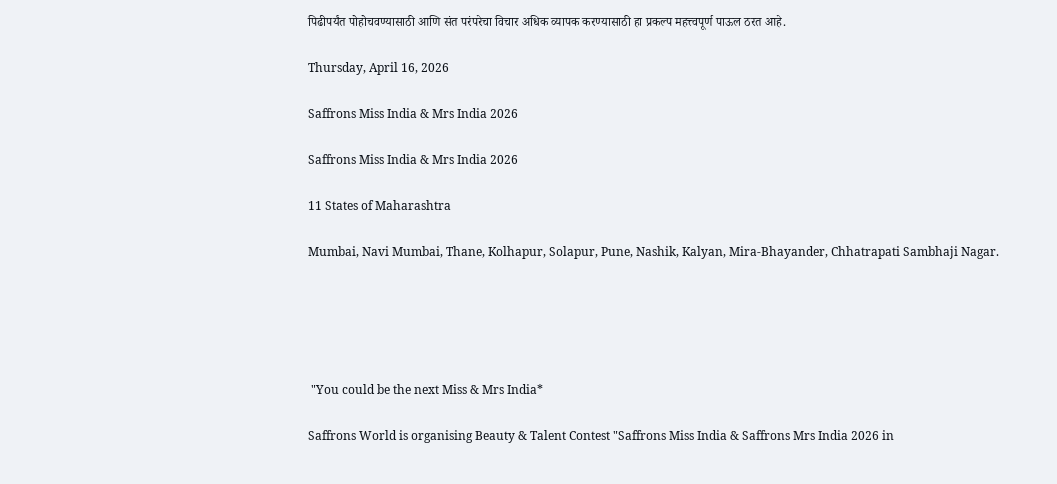पिढीपर्यंत पोहोचवण्यासाठी आणि संत परंपरेचा विचार अधिक व्यापक करण्यासाठी हा प्रकल्प महत्त्वपूर्ण पाऊल ठरत आहे.

Thursday, April 16, 2026

Saffrons Miss India & Mrs India 2026

Saffrons Miss India & Mrs India 2026

11 States of Maharashtra

Mumbai, Navi Mumbai, Thane, Kolhapur, Solapur, Pune, Nashik, Kalyan, Mira-Bhayander, Chhatrapati Sambhaji Nagar.





 "You could be the next Miss & Mrs India*

Saffrons World is organising Beauty & Talent Contest "Saffrons Miss India & Saffrons Mrs India 2026 in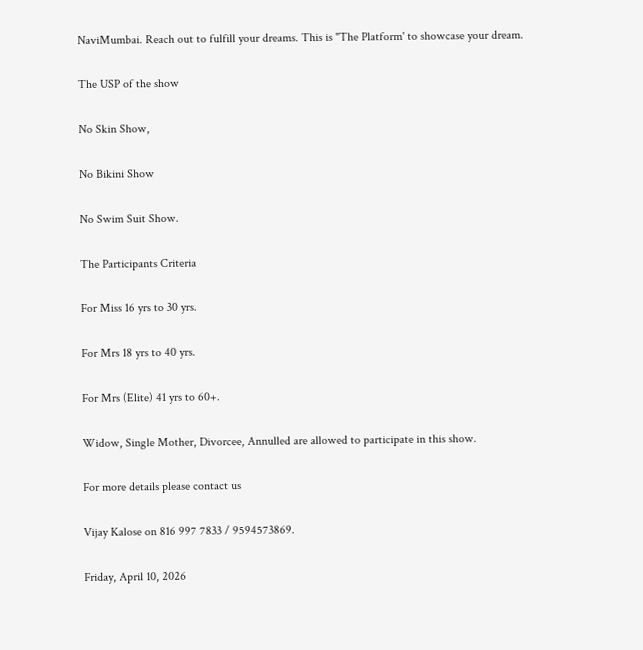NaviMumbai. Reach out to fulfill your dreams. This is "The Platform' to showcase your dream.

The USP of the show

No Skin Show,

No Bikini Show

No Swim Suit Show.

The Participants Criteria

For Miss 16 yrs to 30 yrs.

For Mrs 18 yrs to 40 yrs.

For Mrs (Elite) 41 yrs to 60+.

Widow, Single Mother, Divorcee, Annulled are allowed to participate in this show.

For more details please contact us

Vijay Kalose on 816 997 7833 / 9594573869.

Friday, April 10, 2026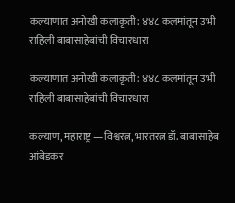कल्याणात अनोखी कलाकृती: ४४८ कलमांतून उभी राहिली बाबासाहेबांची विचारधारा

कल्याणात अनोखी कलाकृती: ४४८ कलमांतून उभी राहिली बाबासाहेबांची विचारधारा

कल्याण, महाराष्ट्र —विश्वरत्न, भारतरत्न डॉ. बाबासाहेब आंबेडकर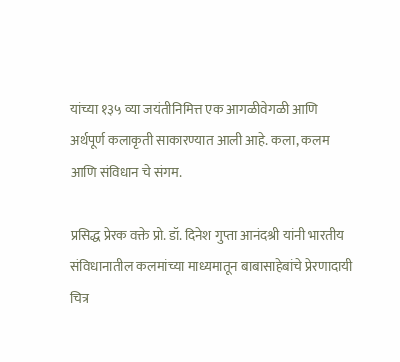यांच्या १३५ व्या जयंतीनिमित्त एक आगळीवेगळी आणि अर्थपूर्ण कलाकृती साकारण्यात आली आहे. कला, कलम आणि संविधान चे संगम.

प्रसिद्ध प्रेरक वक्ते प्रो. डॉ. दिनेश गुप्ता आनंदश्री यांनी भारतीय संविधानातील कलमांच्या माध्यमातून बाबासाहेबांचे प्रेरणादायी चित्र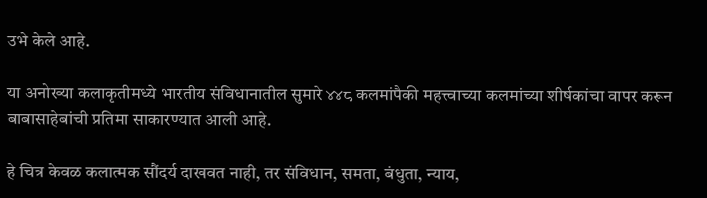उभे केले आहे.

या अनोख्या कलाकृतीमध्ये भारतीय संविधानातील सुमारे ४४८ कलमांपैकी महत्त्वाच्या कलमांच्या शीर्षकांचा वापर करून बाबासाहेबांची प्रतिमा साकारण्यात आली आहे.

हे चित्र केवळ कलात्मक सौंदर्य दाखवत नाही, तर संविधान, समता, बंधुता, न्याय,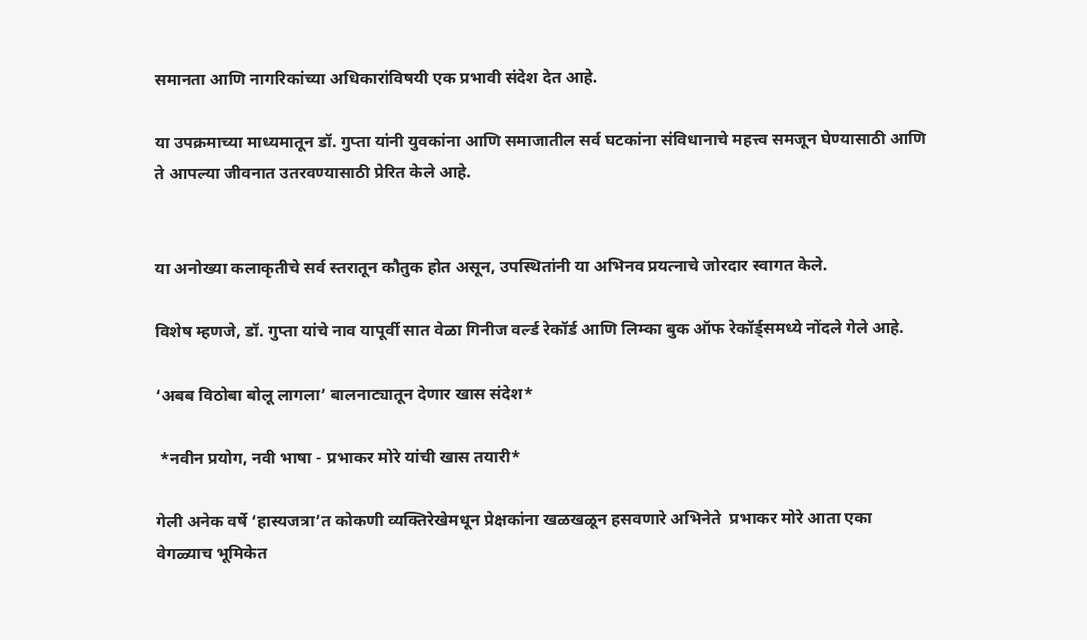समानता आणि नागरिकांच्या अधिकारांविषयी एक प्रभावी संदेश देत आहे.

या उपक्रमाच्या माध्यमातून डॉ. गुप्ता यांनी युवकांना आणि समाजातील सर्व घटकांना संविधानाचे महत्त्व समजून घेण्यासाठी आणि ते आपल्या जीवनात उतरवण्यासाठी प्रेरित केले आहे.


या अनोख्या कलाकृतीचे सर्व स्तरातून कौतुक होत असून, उपस्थितांनी या अभिनव प्रयत्नाचे जोरदार स्वागत केले.

विशेष म्हणजे, डॉ. गुप्ता यांचे नाव यापूर्वी सात वेळा गिनीज वर्ल्ड रेकॉर्ड आणि लिम्का बुक ऑफ रेकॉर्ड्समध्ये नोंदले गेले आहे.

‘अबब विठोबा बोलू लागला’ बालनाट्यातून देणार खास संदेश*

 *नवीन प्रयोग, नवी भाषा - प्रभाकर मोरे यांची खास तयारी*

गेली अनेक वर्षे ‘हास्यजत्रा’त कोकणी व्यक्तिरेखेमधून प्रेक्षकांना खळखळून हसवणारे अभिनेते  प्रभाकर मोरे आता एका वेगळ्याच भूमिकेत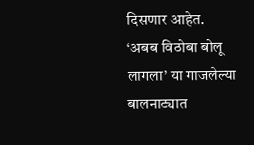दिसणार आहेत. ‘अबब विठोबा बोलू लागला’ या गाजलेल्या बालनाट्यात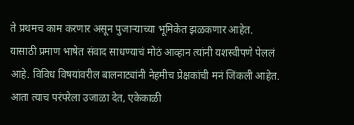ते प्रथमच काम करणार असून पुजाऱ्याच्या भूमिकेत झळकणार आहेत. यासाठी प्रमाण भाषेत संवाद साधण्याचं मोठं आव्हान त्यांनी यशस्वीपणे पेललं आहे. विविध विषयांवरील बालनाट्यांनी नेहमीच प्रेक्षकांची मनं जिंकली आहेत. आता त्याच परंपरेला उजाळा देत, एकेकाळी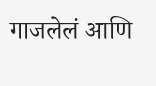गाजलेलं आणि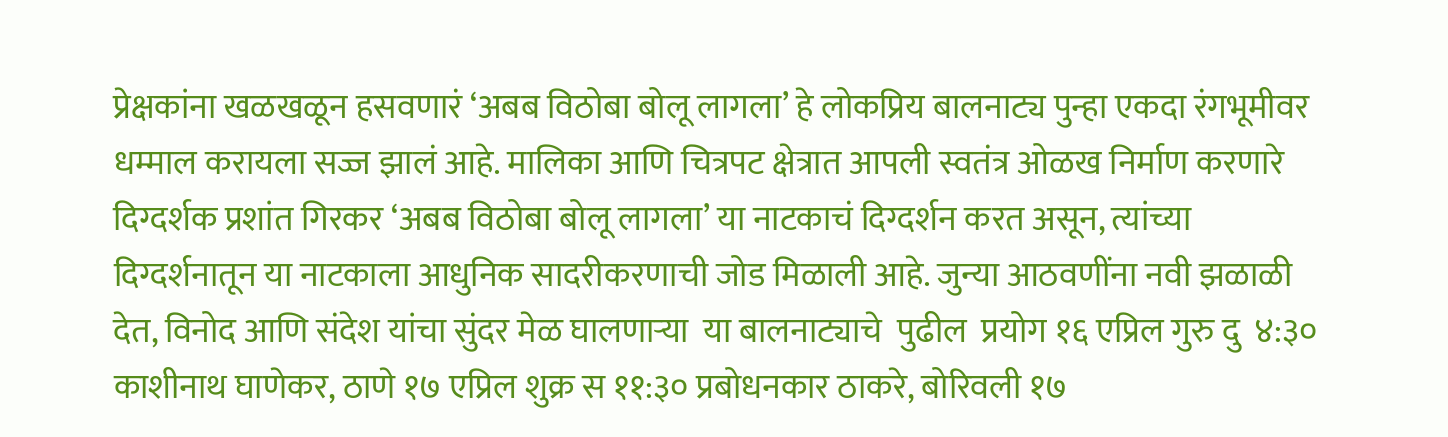प्रेक्षकांना खळखळून हसवणारं ‘अबब विठोबा बोलू लागला’ हे लोकप्रिय बालनाट्य पुन्हा एकदा रंगभूमीवर धम्माल करायला सज्ज झालं आहे. मालिका आणि चित्रपट क्षेत्रात आपली स्वतंत्र ओळख निर्माण करणारे दिग्दर्शक प्रशांत गिरकर ‘अबब विठोबा बोलू लागला’ या नाटकाचं दिग्दर्शन करत असून, त्यांच्या दिग्दर्शनातून या नाटकाला आधुनिक सादरीकरणाची जोड मिळाली आहे. जुन्या आठवणींना नवी झळाळी देत, विनोद आणि संदेश यांचा सुंदर मेळ घालणाऱ्या  या बालनाट्याचे  पुढील  प्रयोग १६ एप्रिल गुरु दु  ४:३० काशीनाथ घाणेकर, ठाणे १७ एप्रिल शुक्र स ११:३० प्रबोधनकार ठाकरे, बोरिवली १७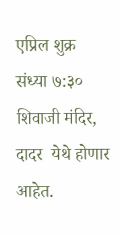एप्रिल शुक्र संध्या ७:३०  शिवाजी मंदिर, दादर  येथे होणार आहेत.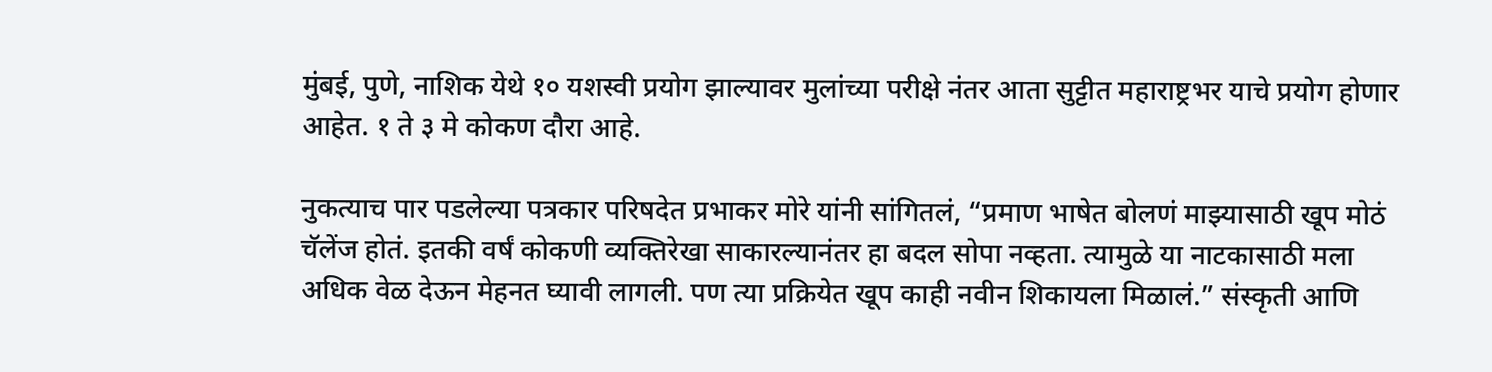मुंबई, पुणे, नाशिक येथे १० यशस्वी प्रयोग झाल्यावर मुलांच्या परीक्षे नंतर आता सुट्टीत महाराष्ट्रभर याचे प्रयोग होणार आहेत. १ ते ३ मे कोकण दौरा आहे.

नुकत्याच पार पडलेल्या पत्रकार परिषदेत प्रभाकर मोरे यांनी सांगितलं, “प्रमाण भाषेत बोलणं माझ्यासाठी खूप मोठं चॅलेंज होतं. इतकी वर्षं कोकणी व्यक्तिरेखा साकारल्यानंतर हा बदल सोपा नव्हता. त्यामुळे या नाटकासाठी मला अधिक वेळ देऊन मेहनत घ्यावी लागली. पण त्या प्रक्रियेत खूप काही नवीन शिकायला मिळालं.” संस्कृती आणि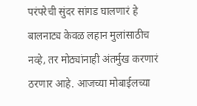परंपरेची सुंदर सांगड घालणारं हे बालनाट्य केवळ लहान मुलांसाठीच नव्हे, तर मोठ्यांनाही अंतर्मुख करणारं ठरणार आहे. आजच्या मोबाईलच्या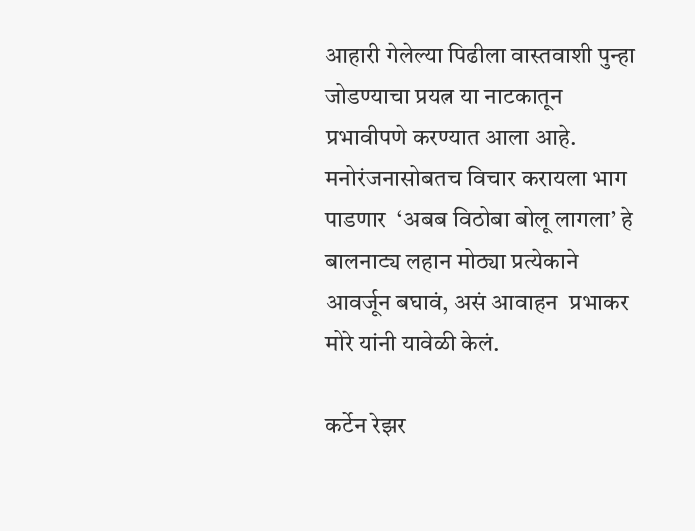आहारी गेलेल्या पिढीला वास्तवाशी पुन्हा जोडण्याचा प्रयत्न या नाटकातून प्रभावीपणे करण्यात आला आहे. मनोरंजनासोबतच विचार करायला भाग पाडणार  ‘अबब विठोबा बोलू लागला’ हे बालनाट्य लहान मोठ्या प्रत्येकाने आवर्जून बघावं, असं आवाहन  प्रभाकर मोरे यांनी यावेळी केलं.

कर्टेन रेझर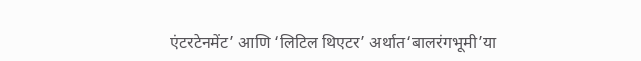एंटरटेनमेंट’ आणि ‘लिटिल थिएटर’ अर्थात‘बालरंगभूमी’या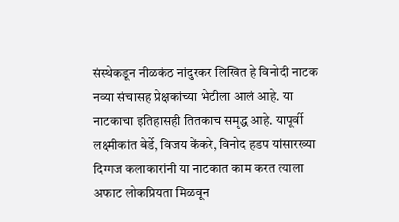संस्थेकडून नीळकंठ नांदुरकर लिखित हे विनोदी नाटक नव्या संचासह प्रेक्षकांच्या भेटीला आलं आहे. या नाटकाचा इतिहासही तितकाच समृद्ध आहे. यापूर्वी लक्ष्मीकांत बेर्डे, विजय केंकरे, विनोद हडप यांसारख्या दिग्गज कलाकारांनी या नाटकात काम करत त्याला अफाट लोकप्रियता मिळवून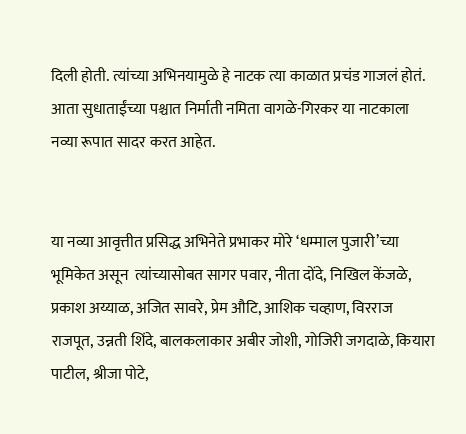दिली होती. त्यांच्या अभिनयामुळे हे नाटक त्या काळात प्रचंड गाजलं होतं. आता सुधाताईंच्या पश्चात निर्माती नमिता वागळे-गिरकर या नाटकाला नव्या रूपात सादर करत आहेत.


या नव्या आवृत्तीत प्रसिद्ध अभिनेते प्रभाकर मोरे ‘धम्माल पुजारी’च्या भूमिकेत असून  त्यांच्यासोबत सागर पवार, नीता दोंदे, निखिल केंजळे, प्रकाश अय्याळ, अजित सावरे, प्रेम औटि, आशिक चव्हाण, विरराज राजपूत, उन्नती शिंदे, बालकलाकार अबीर जोशी, गोजिरी जगदाळे, कियारा पाटील, श्रीजा पोटे,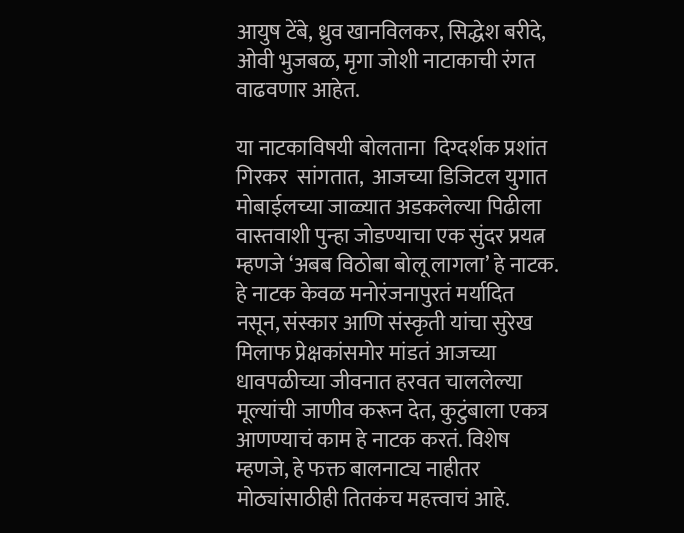आयुष टेंबे, ध्रुव खानविलकर, सिद्धेश बरीदे, ओवी भुजबळ, मृगा जोशी नाटाकाची रंगत वाढवणार आहेत.

या नाटकाविषयी बोलताना  दिग्दर्शक प्रशांत गिरकर  सांगतात,  आजच्या डिजिटल युगात मोबाईलच्या जाळ्यात अडकलेल्या पिढीला वास्तवाशी पुन्हा जोडण्याचा एक सुंदर प्रयत्न म्हणजे ‘अबब विठोबा बोलू लागला’ हे नाटक. हे नाटक केवळ मनोरंजनापुरतं मर्यादित नसून, संस्कार आणि संस्कृती यांचा सुरेख मिलाफ प्रेक्षकांसमोर मांडतं आजच्या धावपळीच्या जीवनात हरवत चाललेल्या मूल्यांची जाणीव करून देत, कुटुंबाला एकत्र आणण्याचं काम हे नाटक करतं. विशेष म्हणजे, हे फक्त बालनाट्य नाहीतर मोठ्यांसाठीही तितकंच महत्त्वाचं आहे.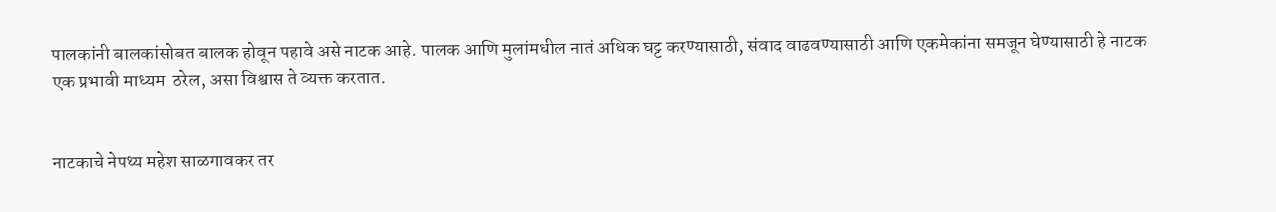पालकांनी बालकांसोबत बालक होवून पहावे असे नाटक आहे. पालक आणि मुलांमधील नातं अधिक घट्ट करण्यासाठी, संवाद वाढवण्यासाठी आणि एकमेकांना समजून घेण्यासाठी हे नाटक एक प्रभावी माध्यम  ठरेल, असा विश्वास ते व्यक्त करतात.


नाटकाचे नेपथ्य महेश साळगावकर तर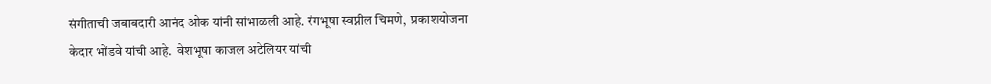संगीताची जबाबदारी आनंद ओक यांनी सांभाळली आहे. रंगभूषा स्वप्नील चिमणे,  प्रकाशयोजना केदार भोंडवे यांची आहे.  वेशभूषा काजल अटेलियर यांची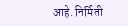आहे. निर्मिती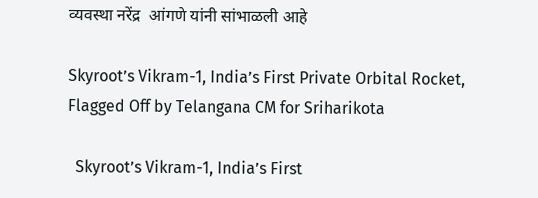व्यवस्था नरेंद्र  आंगणे यांनी सांभाळली आहे

Skyroot’s Vikram-1, India’s First Private Orbital Rocket, Flagged Off by Telangana CM for Sriharikota

  Skyroot’s Vikram-1, India’s First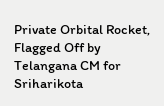Private Orbital Rocket, Flagged Off by Telangana CM for Sriharikota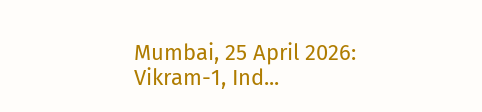Mumbai, 25 April 2026: Vikram-1, Ind...